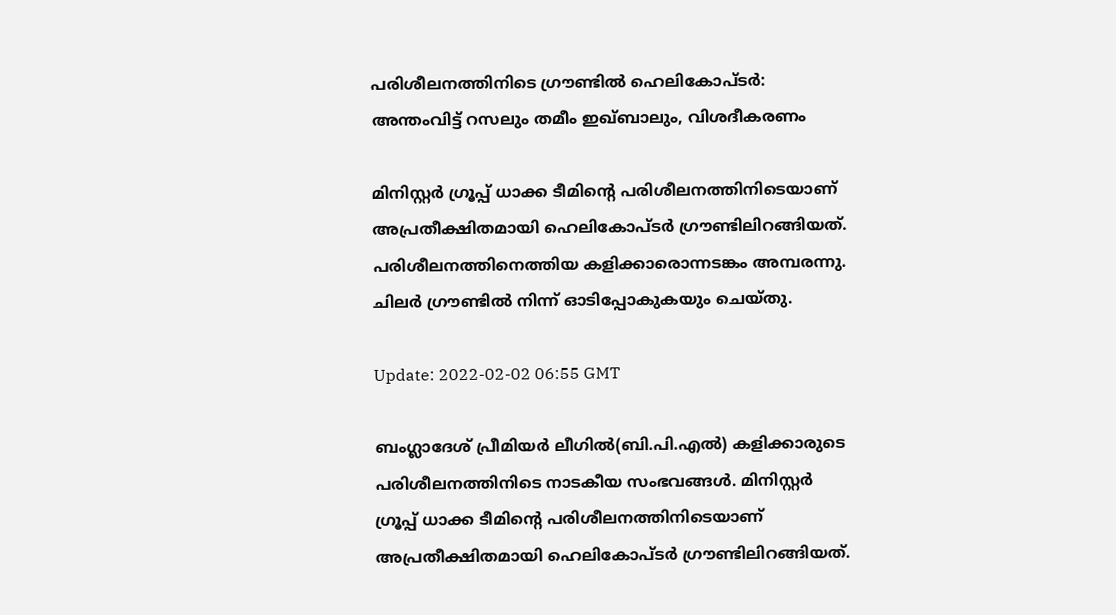പരിശീലനത്തിനിടെ ഗ്രൗണ്ടിൽ ഹെലികോപ്ടർ: അന്തംവിട്ട് റസലും തമീം ഇഖ്ബാലും, വിശദീകരണം

മിനിസ്റ്റർ ഗ്രൂപ്പ് ധാക്ക ടീമിന്റെ പരിശീലനത്തിനിടെയാണ് അപ്രതീക്ഷിതമായി ഹെലികോപ്ടർ ഗ്രൗണ്ടിലിറങ്ങിയത്. പരിശീലനത്തിനെത്തിയ കളിക്കാരൊന്നടങ്കം അമ്പരന്നു. ചിലർ ഗ്രൗണ്ടിൽ നിന്ന് ഓടിപ്പോകുകയും ചെയ്തു.

Update: 2022-02-02 06:55 GMT

ബംഗ്ലാദേശ് പ്രീമിയർ ലീഗിൽ(ബി.പി.എല്‍) കളിക്കാരുടെ പരിശീലനത്തിനിടെ നാടകീയ സംഭവങ്ങൾ. മിനിസ്റ്റർ ഗ്രൂപ്പ് ധാക്ക ടീമിന്റെ പരിശീലനത്തിനിടെയാണ് അപ്രതീക്ഷിതമായി ഹെലികോപ്ടർ ഗ്രൗണ്ടിലിറങ്ങിയത്.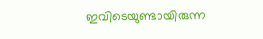ഇവിടെയുണ്ടായിരുന്ന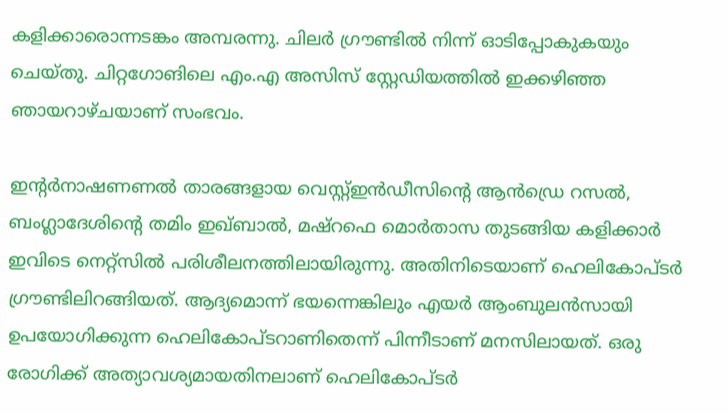കളിക്കാരൊന്നടങ്കം അമ്പരന്നു. ചിലർ ഗ്രൗണ്ടിൽ നിന്ന് ഓടിപ്പോകുകയും ചെയ്തു. ചിറ്റഗോങിലെ എം.എ അസിസ് സ്റ്റേഡിയത്തിൽ ഇക്കഴിഞ്ഞ ഞായറാഴ്ചയാണ് സംഭവം.

ഇന്റർനാഷണണൽ താരങ്ങളായ വെസ്റ്റ്ഇൻഡീസിന്റെ ആൻഡ്രെ റസൽ, ബംഗ്ലാദേശിന്റെ തമിം ഇഖ്ബാൽ, മഷ്‌റഫെ മൊർതാസ തുടങ്ങിയ കളിക്കാർ ഇവിടെ നെറ്റ്സില്‍ പരിശീലനത്തിലായിരുന്നു. അതിനിടെയാണ് ഹെലികോപ്ടർ ഗ്രൗണ്ടിലിറങ്ങിയത്. ആദ്യമൊന്ന് ഭയന്നെങ്കിലും എയർ ആംബുലൻസായി ഉപയോഗിക്കുന്ന ഹെലികോപ്ടറാണിതെന്ന് പിന്നീടാണ് മനസിലായത്. ഒരു രോഗിക്ക് അത്യാവശ്യമായതിനലാണ് ഹെലികോപ്ടർ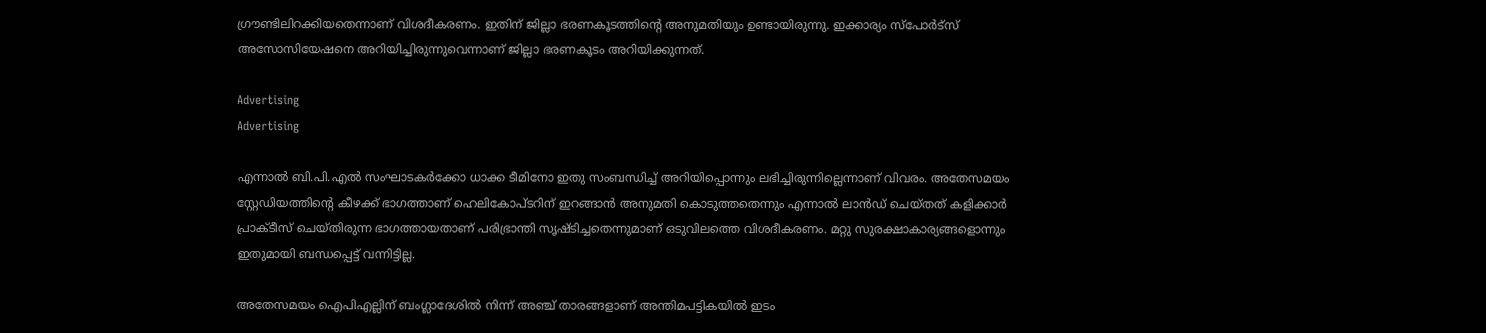ഗ്രൗണ്ടിലിറക്കിയതെന്നാണ് വിശദീകരണം. ഇതിന് ജില്ലാ ഭരണകൂടത്തിന്റെ അനുമതിയും ഉണ്ടായിരുന്നു. ഇക്കാര്യം സ്‌പോർട്‌സ് അസോസിയേഷനെ അറിയിച്ചിരുന്നുവെന്നാണ് ജില്ലാ ഭരണകൂടം അറിയിക്കുന്നത്.

Advertising
Advertising

എന്നാല്‍ ബി.പി.എൽ സംഘാടകർക്കോ ധാക്ക ടീമിനോ ഇതു സംബന്ധിച്ച് അറിയിപ്പൊന്നും ലഭിച്ചിരുന്നില്ലെന്നാണ് വിവരം. അതേസമയം സ്റ്റേഡിയത്തിന്റെ കീഴക്ക് ഭാഗത്താണ് ഹെലികോപ്ടറിന് ഇറങ്ങാൻ അനുമതി കൊടുത്തതെന്നും എന്നാൽ ലാൻഡ് ചെയ്തത് കളിക്കാർ പ്രാക്ടീസ് ചെയ്തിരുന്ന ഭാഗത്തായതാണ് പരിഭ്രാന്തി സൃഷ്ടിച്ചതെന്നുമാണ് ഒടുവിലത്തെ വിശദീകരണം. മറ്റു സുരക്ഷാകാര്യങ്ങളൊന്നും ഇതുമായി ബന്ധപ്പെട്ട് വന്നിട്ടില്ല.

അതേസമയം ഐപിഎല്ലിന് ബംഗ്ലാദേശിൽ നിന്ന് അഞ്ച് താരങ്ങളാണ് അന്തിമപട്ടികയിൽ ഇടം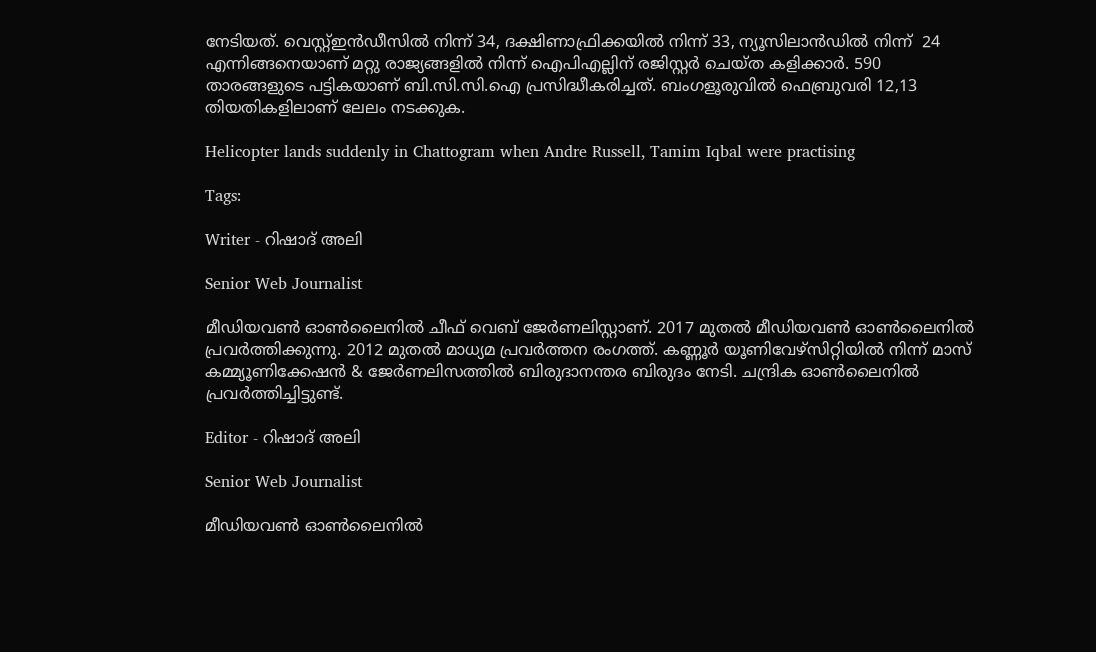നേടിയത്. വെസ്റ്റ്ഇൻഡീസിൽ നിന്ന് 34, ദക്ഷിണാഫ്രിക്കയിൽ നിന്ന് 33, ന്യൂസിലാൻഡിൽ നിന്ന്  24 എന്നിങ്ങനെയാണ് മറ്റു രാജ്യങ്ങളിൽ നിന്ന് ഐപിഎല്ലിന് രജിസ്റ്റർ ചെയ്ത കളിക്കാർ. 590 താരങ്ങളുടെ പട്ടികയാണ് ബി.സി.സി.ഐ പ്രസിദ്ധീകരിച്ചത്. ബംഗളൂരുവില്‍ ഫെബ്രുവരി 12,13 തിയതികളിലാണ് ലേലം നടക്കുക.

Helicopter lands suddenly in Chattogram when Andre Russell, Tamim Iqbal were practising

Tags:

Writer - റിഷാദ് അലി

Senior Web Journalist

മീഡിയവൺ ഓൺലൈനിൽ ചീഫ് വെബ് ജേർണലിസ്റ്റാണ്. 2017 മുതൽ മീഡിയവൺ ഓൺലൈനിൽ പ്രവർത്തിക്കുന്നു. 2012 മുതൽ മാധ്യമ പ്രവർത്തന രംഗത്ത്. കണ്ണൂര്‍ യൂണിവേഴ്‌സിറ്റിയിൽ നിന്ന് മാസ് കമ്മ്യൂണിക്കേഷന്‍ & ജേര്‍ണലിസത്തില്‍ ബിരുദാനന്തര ബിരുദം നേടി. ചന്ദ്രിക ഓണ്‍ലൈനില്‍ പ്രവര്‍ത്തിച്ചിട്ടുണ്ട്.

Editor - റിഷാദ് അലി

Senior Web Journalist

മീഡിയവൺ ഓൺലൈനിൽ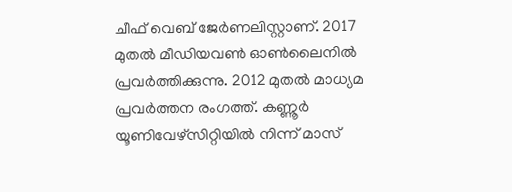ചീഫ് വെബ് ജേർണലിസ്റ്റാണ്. 2017 മുതൽ മീഡിയവൺ ഓൺലൈനിൽ പ്രവർത്തിക്കുന്നു. 2012 മുതൽ മാധ്യമ പ്രവർത്തന രംഗത്ത്. കണ്ണൂര്‍ യൂണിവേഴ്‌സിറ്റിയിൽ നിന്ന് മാസ്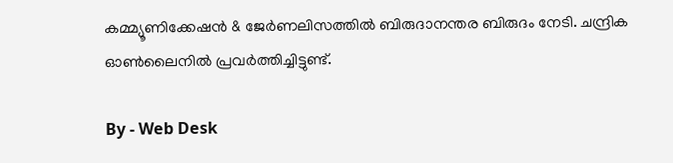കമ്മ്യൂണിക്കേഷന്‍ & ജേര്‍ണലിസത്തില്‍ ബിരുദാനന്തര ബിരുദം നേടി. ചന്ദ്രിക ഓണ്‍ലൈനില്‍ പ്രവര്‍ത്തിച്ചിട്ടുണ്ട്.

By - Web Desk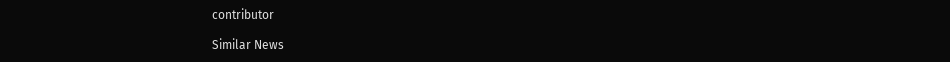contributor

Similar News